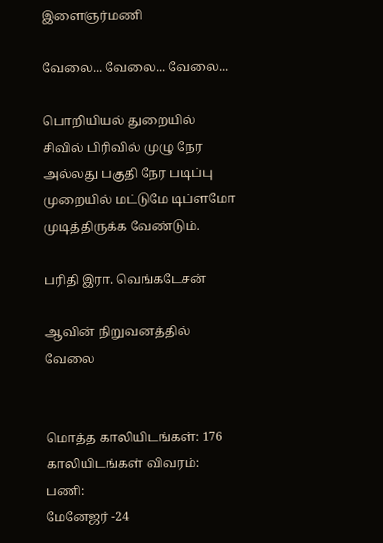இளைஞர்மணி

வேலை... வேலை... வேலை...

பொறியியல் துறையில் சிவில் பிரிவில் முழு நேர அல்லது பகுதி நேர படிப்பு முறையில் மட்டுமே டிப்ளமோ முடித்திருக்க வேண்டும்.

பரிதி இரா. வெங்கடேசன்

ஆவின் நிறுவனத்தில் வேலை


மொத்த காலியிடங்கள்: 176
காலியிடங்கள் விவரம்:
பணி:
மேனேஜர் -24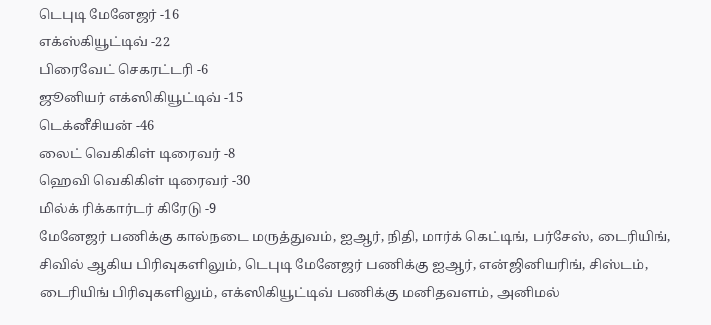டெபுடி மேனேஜர் -16
எக்ஸ்கியூட்டிவ் -22
பிரைவேட் செகரட்டரி -6
ஜூனியர் எக்ஸிகியூட்டிவ் -15
டெக்னீசியன் -46
லைட் வெகிகிள் டிரைவர் -8
ஹெவி வெகிகிள் டிரைவர் -30
மில்க் ரிக்கார்டர் கிரேடு -9
மேனேஜர் பணிக்கு கால்நடை மருத்துவம், ஐஆர், நிதி, மார்க் கெட்டிங், பர்சேஸ், டைரியிங், சிவில் ஆகிய பிரிவுகளிலும், டெபுடி மேனேஜர் பணிக்கு ஐஆர், என்ஜினியரிங், சிஸ்டம், டைரியிங் பிரிவுகளிலும், எக்ஸிகியூட்டிவ் பணிக்கு மனிதவளம், அனிமல்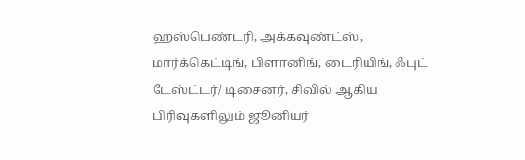ஹஸ்பெண்டரி, அக்கவுண்ட்ஸ், மார்க்கெட்டிங், பிளானிங், டைரியிங், ஃபுட் டேஸ்ட்டர்/ டிசைனர், சிவில் ஆகிய பிரிவுகளிலும் ஜூனியர்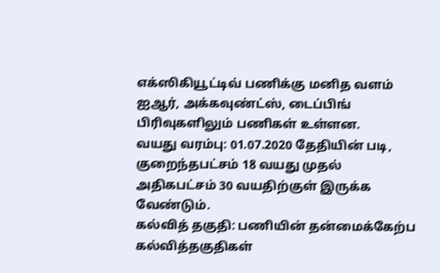எக்ஸிகியூட்டிவ் பணிக்கு மனித வளம் ஐஆர், அக்கவுண்ட்ஸ், டைப்பிங் பிரிவுகளிலும் பணிகள் உள்ளன.
வயது வரம்பு: 01.07.2020 தேதியின் படி, குறைந்தபட்சம் 18 வயது முதல் அதிகபட்சம் 30 வயதிற்குள் இருக்க வேண்டும்.
கல்வித் தகுதி: பணியின் தன்மைக்கேற்ப கல்வித்தகுதிகள்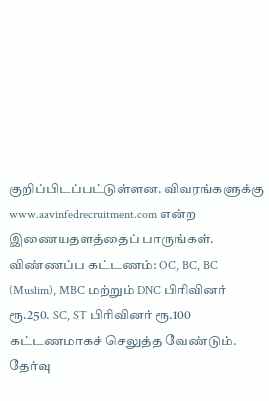குறிப்பிடப்பட்டுள்ளன. விவரங்களுக்கு www.aavinfedrecruitment.com என்ற இணையதளத்தைப் பாருங்கள்.
விண்ணப்ப கட்டணம்: OC, BC, BC (Muslim), MBC மற்றும் DNC பிரிவினர் ரூ.250. SC, ST பிரிவினர் ரூ.100 கட்டணமாகச் செலுத்த வேண்டும்.
தேர்வு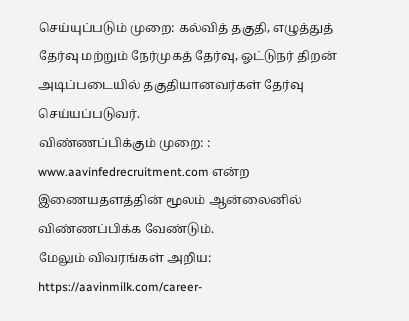செய்யுப்படும் முறை: கல்வித் தகுதி, எழுத்துத் தேர்வு மற்றும் நேர்முகத் தேர்வு, ஓட்டுநர் திறன் அடிப்படையில் தகுதியானவர்கள் தேர்வு செய்யப்படுவர்.
விண்ணப்பிக்கும் முறை: : www.aavinfedrecruitment.com என்ற இணையதளத்தின் மூலம் ஆன்லைனில் விண்ணப்பிக்க வேண்டும்.
மேலும் விவரங்கள் அறிய: https://aavinmilk.com/career-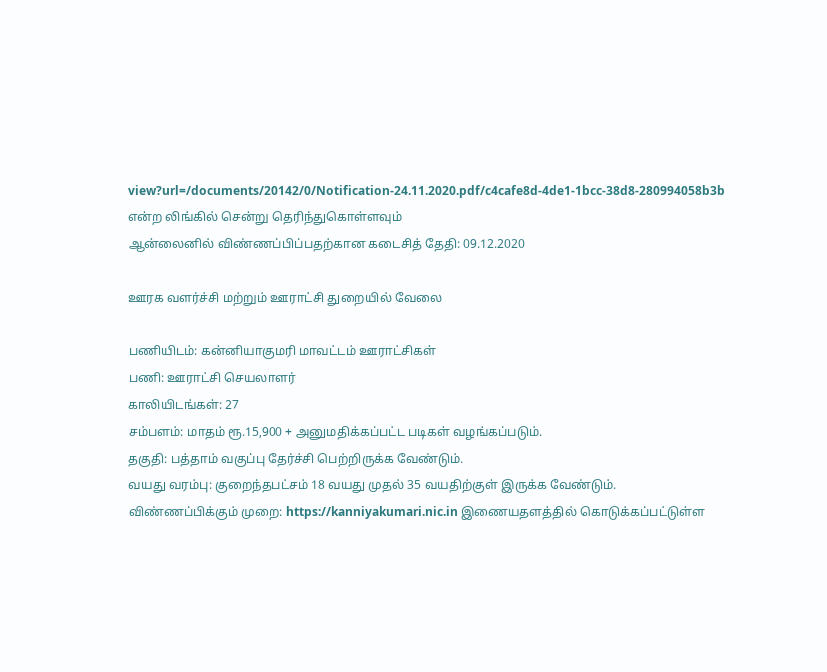view?url=/documents/20142/0/Notification-24.11.2020.pdf/c4cafe8d-4de1-1bcc-38d8-280994058b3b என்ற லிங்கில் சென்று தெரிந்துகொள்ளவும்
ஆன்லைனில் விண்ணப்பிப்பதற்கான கடைசித் தேதி: 09.12.2020

ஊரக வளர்ச்சி மற்றும் ஊராட்சி துறையில் வேலை

பணியிடம்: கன்னியாகுமரி மாவட்டம் ஊராட்சிகள்
பணி: ஊராட்சி செயலாளர்
காலியிடங்கள்: 27
சம்பளம்: மாதம் ரூ.15,900 + அனுமதிக்கப்பட்ட படிகள் வழங்கப்படும்.
தகுதி: பத்தாம் வகுப்பு தேர்ச்சி பெற்றிருக்க வேண்டும்.
வயது வரம்பு: குறைந்தபட்சம் 18 வயது முதல் 35 வயதிற்குள் இருக்க வேண்டும்.
விண்ணப்பிக்கும் முறை: https://kanniyakumari.nic.in இணையதளத்தில் கொடுக்கப்பட்டுள்ள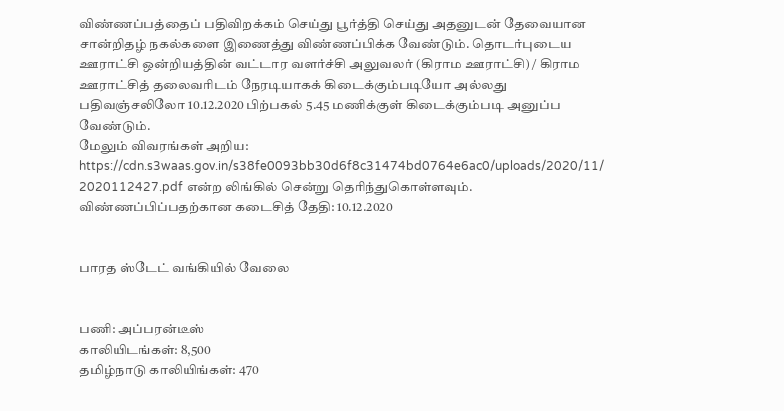விண்ணப்பத்தைப் பதிவிறக்கம் செய்து பூர்த்தி செய்து அதனுடன் தேவையான சான்றிதழ் நகல்களை இணைத்து விண்ணப்பிக்க வேண்டும். தொடர்புடைய ஊராட்சி ஒன்றியத்தின் வட்டார வளர்ச்சி அலுவலர் (கிராம ஊராட்சி) / கிராம ஊராட்சித் தலைவரிடம் நேரடியாகக் கிடைக்கும்படியோ அல்லது பதிவஞ்சலிலோ 10.12.2020 பிற்பகல் 5.45 மணிக்குள் கிடைக்கும்படி அனுப்ப வேண்டும்.
மேலும் விவரங்கள் அறிய: https://cdn.s3waas.gov.in/s38fe0093bb30d6f8c31474bd0764e6ac0/uploads/2020/11/ 2020112427.pdf என்ற லிங்கில் சென்று தெரிந்துகொள்ளவும்.
விண்ணப்பிப்பதற்கான கடைசித் தேதி: 10.12.2020


பாரத ஸ்டேட் வங்கியில் வேலை


பணி: அப்பரன்டீஸ்
காலியிடங்கள்: 8,500
தமிழ்நாடு காலியிங்கள்: 470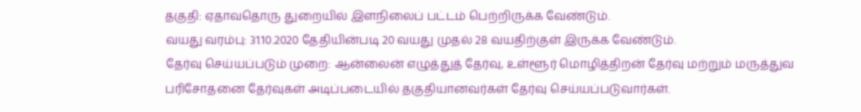தகுதி: ஏதாவதொரு துறையில் இளநிலைப் பட்டம் பெற்றிருக்க வேண்டும்.
வயது வரம்பு: 31.10.2020 தேதியின்படி 20 வயது முதல் 28 வயதிற்குள் இருக்க வேண்டும்.
தேர்வு செய்யப்படும் முறை: ஆன்லைன் எழுத்துத் தேர்வு, உள்ளூர் மொழித்திறன் தேர்வு மற்றும் மருத்துவ பரிசோதனை தேர்வுகள் அடிப்படையில் தகுதியானவர்கள் தேர்வு செய்யப்படுவார்கள்.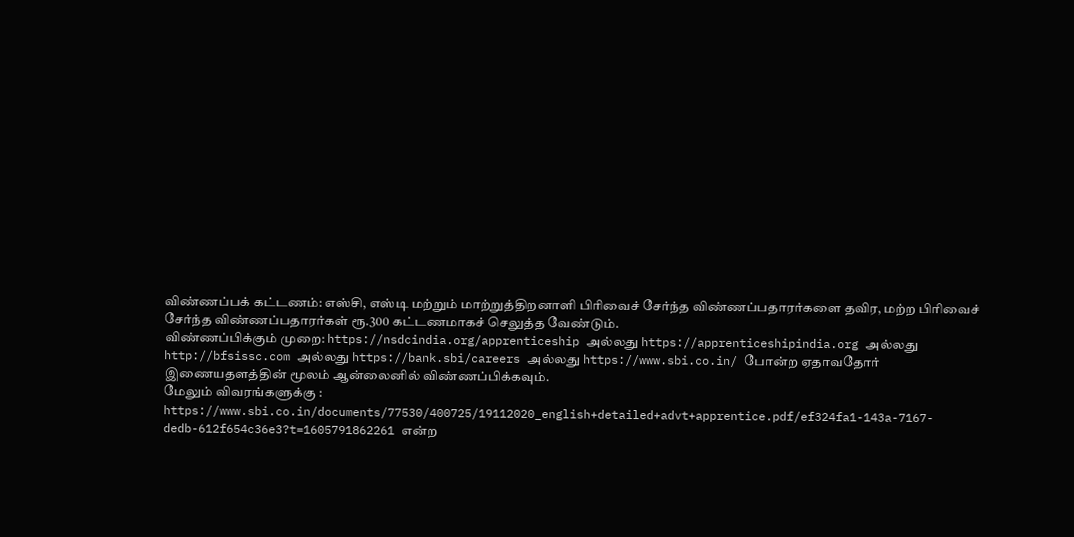விண்ணப்பக் கட்டணம்: எஸ்சி, எஸ்டி மற்றும் மாற்றுத்திறனாளி பிரிவைச் சேர்ந்த விண்ணப்பதாரர்களை தவிர, மற்ற பிரிவைச் சேர்ந்த விண்ணப்பதாரர்கள் ரூ.300 கட்டணமாகச் செலுத்த வேண்டும்.
விண்ணப்பிக்கும் முறை: https://nsdcindia.org/apprenticeship அல்லது https://apprenticeshipindia.org அல்லது http://bfsissc.com அல்லது https://bank.sbi/careers அல்லது https://www.sbi.co.in/ போன்ற ஏதாவதோர் இணையதளத்தின் மூலம் ஆன்லைனில் விண்ணப்பிக்கவும்.
மேலும் விவரங்களுக்கு : https://www.sbi.co.in/documents/77530/400725/19112020_english+detailed+advt+apprentice.pdf/ef324fa1-143a-7167-dedb-612f654c36e3?t=1605791862261 என்ற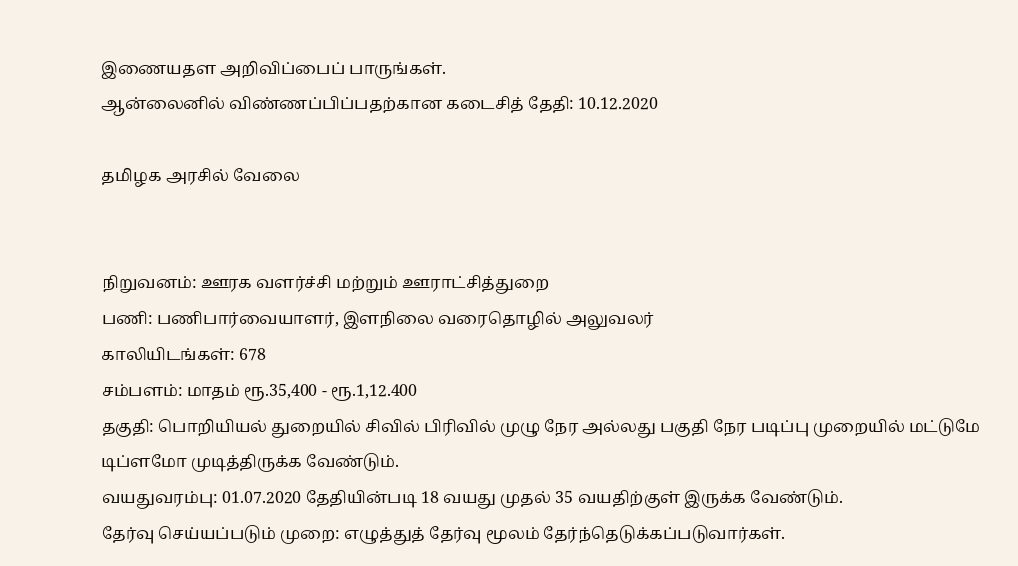இணையதள அறிவிப்பைப் பாருங்கள்.
ஆன்லைனில் விண்ணப்பிப்பதற்கான கடைசித் தேதி: 10.12.2020

தமிழக அரசில் வேலை


நிறுவனம்: ஊரக வளர்ச்சி மற்றும் ஊராட்சித்துறை
பணி: பணிபார்வையாளர், இளநிலை வரைதொழில் அலுவலர்
காலியிடங்கள்: 678
சம்பளம்: மாதம் ரூ.35,400 - ரூ.1,12.400
தகுதி: பொறியியல் துறையில் சிவில் பிரிவில் முழு நேர அல்லது பகுதி நேர படிப்பு முறையில் மட்டுமே டிப்ளமோ முடித்திருக்க வேண்டும்.
வயதுவரம்பு: 01.07.2020 தேதியின்படி 18 வயது முதல் 35 வயதிற்குள் இருக்க வேண்டும்.
தேர்வு செய்யப்படும் முறை: எழுத்துத் தேர்வு மூலம் தேர்ந்தெடுக்கப்படுவார்கள்.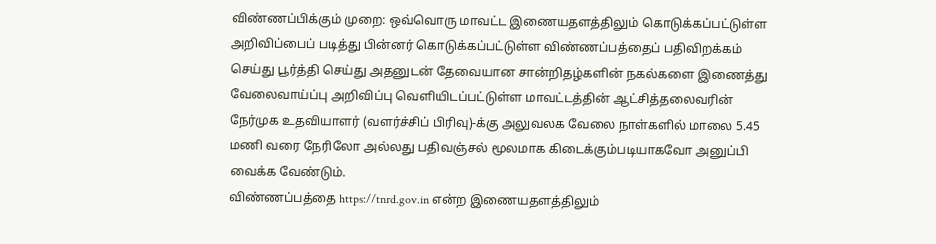விண்ணப்பிக்கும் முறை: ஒவ்வொரு மாவட்ட இணையதளத்திலும் கொடுக்கப்பட்டுள்ள அறிவிப்பைப் படித்து பின்னர் கொடுக்கப்பட்டுள்ள விண்ணப்பத்தைப் பதிவிறக்கம் செய்து பூர்த்தி செய்து அதனுடன் தேவையான சான்றிதழ்களின் நகல்களை இணைத்து வேலைவாய்ப்பு அறிவிப்பு வெளியிடப்பட்டுள்ள மாவட்டத்தின் ஆட்சித்தலைவரின் நேர்முக உதவியாளர் (வளர்ச்சிப் பிரிவு)-க்கு அலுவலக வேலை நாள்களில் மாலை 5.45 மணி வரை நேரிலோ அல்லது பதிவஞ்சல் மூலமாக கிடைக்கும்படியாகவோ அனுப்பி வைக்க வேண்டும்.
விண்ணப்பத்தை https://tnrd.gov.in என்ற இணையதளத்திலும்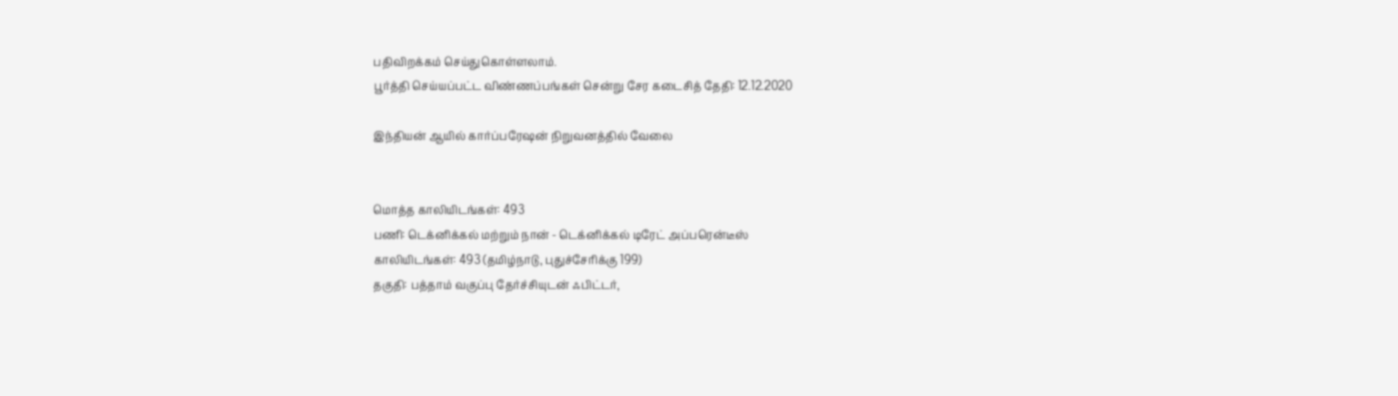பதிவிறக்கம் செய்துகொள்ளலாம்.
பூர்த்தி செய்யப்பட்ட விண்ணப்பங்கள் சென்று சேர கடைசித் தேதி: 12.12.2020

இந்தியன் ஆயில் கார்ப்பரேஷன் நிறுவனத்தில் வேலை


மொத்த காலியிடங்கள்: 493
பணி: டெக்னிக்கல் மற்றும் நான் - டெக்னிக்கல் டிரேட் அப்பரென்டீஸ்
காலியிடங்கள்: 493 (தமிழ்நாடு, புதுச்சேரிக்கு 199)
தகுதி: பத்தாம் வகுப்பு தேர்ச்சியுடன் ஃபிட்டர்,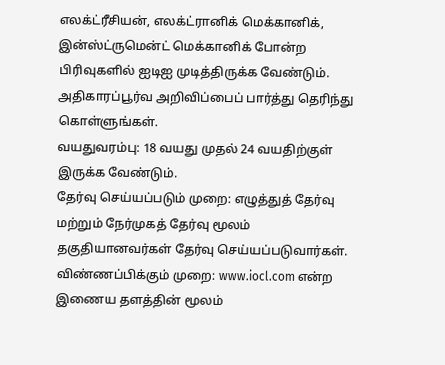எலக்ட்ரீசியன், எலக்ட்ரானிக் மெக்கானிக், இன்ஸ்ட்ருமென்ட் மெக்கானிக் போன்ற பிரிவுகளில் ஐடிஐ முடித்திருக்க வேண்டும். அதிகாரப்பூர்வ அறிவிப்பைப் பார்த்து தெரிந்து கொள்ளுங்கள்.
வயதுவரம்பு: 18 வயது முதல் 24 வயதிற்குள் இருக்க வேண்டும்.
தேர்வு செய்யப்படும் முறை: எழுத்துத் தேர்வு மற்றும் நேர்முகத் தேர்வு மூலம் தகுதியானவர்கள் தேர்வு செய்யப்படுவார்கள்.
விண்ணப்பிக்கும் முறை: www.iocl.com என்ற இணைய தளத்தின் மூலம்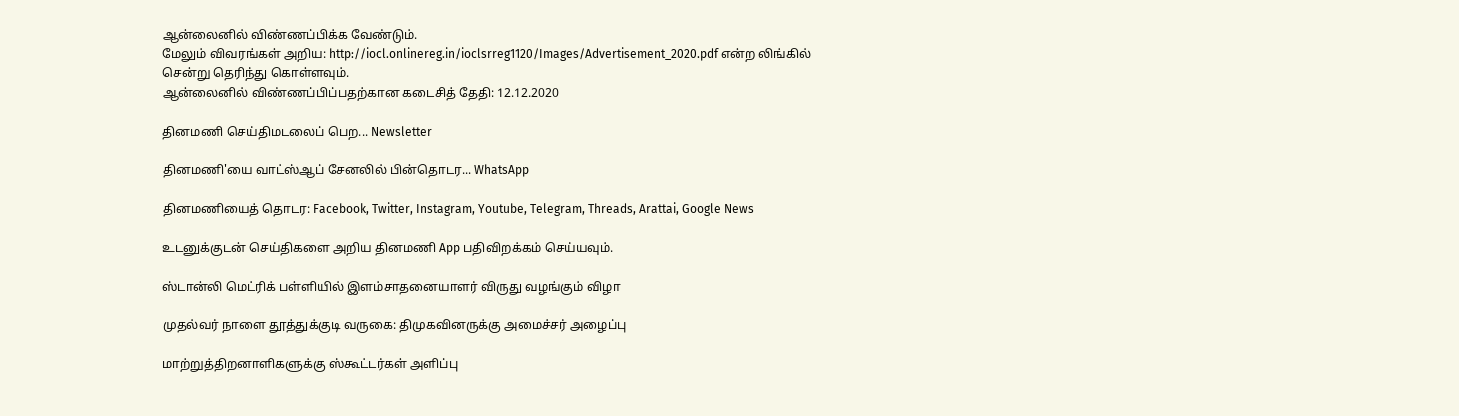ஆன்லைனில் விண்ணப்பிக்க வேண்டும்.
மேலும் விவரங்கள் அறிய: http://iocl.onlinereg.in/ioclsrreg1120/Images/Advertisement_2020.pdf என்ற லிங்கில் சென்று தெரிந்து கொள்ளவும்.
ஆன்லைனில் விண்ணப்பிப்பதற்கான கடைசித் தேதி: 12.12.2020

தினமணி செய்திமடலைப் பெற... Newsletter

தினமணி'யை வாட்ஸ்ஆப் சேனலில் பின்தொடர... WhatsApp

தினமணியைத் தொடர: Facebook, Twitter, Instagram, Youtube, Telegram, Threads, Arattai, Google News

உடனுக்குடன் செய்திகளை அறிய தினமணி App பதிவிறக்கம் செய்யவும்.

ஸ்டான்லி மெட்ரிக் பள்ளியில் இளம்சாதனையாளர் விருது வழங்கும் விழா

முதல்வர் நாளை தூத்துக்குடி வருகை: திமுகவினருக்கு அமைச்சர் அழைப்பு

மாற்றுத்திறனாளிகளுக்கு ஸ்கூட்டர்கள் அளிப்பு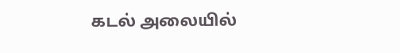கடல் அலையில்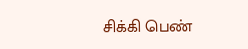சிக்கி பெண்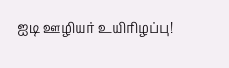ஐடி ஊழியர் உயிரிழப்பு!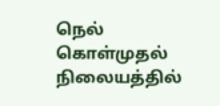நெல் கொள்முதல் நிலையத்தில்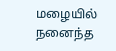மழையில் நனைந்த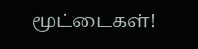மூட்டைகள்!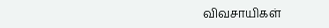விவசாயிகள்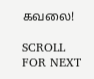கவலை!

SCROLL FOR NEXT